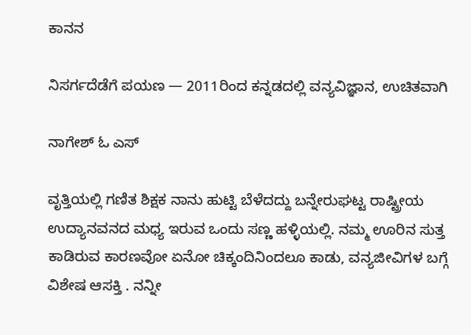ಕಾನನ

ನಿಸರ್ಗದೆಡೆಗೆ ಪಯಣ — 2011ರಿಂದ ಕನ್ನಡದಲ್ಲಿ ವನ್ಯವಿಜ್ಞಾನ, ಉಚಿತವಾಗಿ

ನಾಗೇಶ್ ಓ ಎಸ್

ವೃತ್ತಿಯಲ್ಲಿ ಗಣಿತ ಶಿಕ್ಷಕ ನಾನು ಹುಟ್ಟಿ ಬೆಳೆದದ್ದು ಬನ್ನೇರುಘಟ್ಟ ರಾಷ್ಟ್ರೀಯ ಉದ್ಯಾನವನದ ಮಧ್ಯ ಇರುವ ಒಂದು ಸಣ್ಣ ಹಳ್ಳಿಯಲ್ಲಿ. ನಮ್ಮ ಊರಿನ ಸುತ್ತ ಕಾಡಿರುವ ಕಾರಣವೋ ಏನೋ ಚಿಕ್ಕಂದಿನಿಂದಲೂ ಕಾಡು, ವನ್ಯಜೀವಿಗಳ ಬಗ್ಗೆ ವಿಶೇಷ ಆಸಕ್ತಿ . ನನ್ನೀ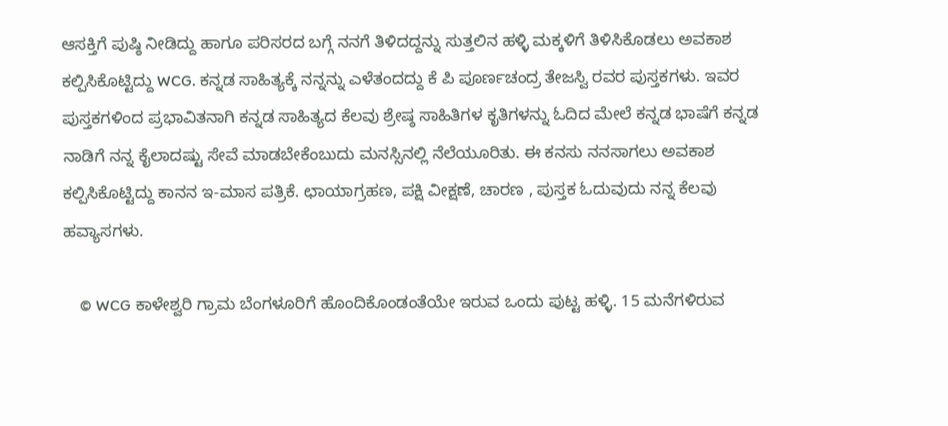ಆಸಕ್ತಿಗೆ ಪುಷ್ಠಿ ನೀಡಿದ್ದು ಹಾಗೂ ಪರಿಸರದ ಬಗ್ಗೆ ನನಗೆ ತಿಳಿದದ್ದನ್ನು ಸುತ್ತಲಿನ ಹಳ್ಳಿ ಮಕ್ಕಳಿಗೆ ತಿಳಿಸಿಕೊಡಲು ಅವಕಾಶ ಕಲ್ಪಿಸಿಕೊಟ್ಟಿದ್ದು WCG. ಕನ್ನಡ ಸಾಹಿತ್ಯಕ್ಕೆ ನನ್ನನ್ನು ಎಳೆತಂದದ್ದು ಕೆ ಪಿ ಪೂರ್ಣಚಂದ್ರ ತೇಜಸ್ವಿ ರವರ ಪುಸ್ತಕಗಳು. ಇವರ ಪುಸ್ತಕಗಳಿಂದ ಪ್ರಭಾವಿತನಾಗಿ ಕನ್ನಡ ಸಾಹಿತ್ಯದ ಕೆಲವು ಶ್ರೇಷ್ಠ ಸಾಹಿತಿಗಳ ಕೃತಿಗಳನ್ನು ಓದಿದ ಮೇಲೆ ಕನ್ನಡ ಭಾಷೆಗೆ ಕನ್ನಡ ನಾಡಿಗೆ ನನ್ನ ಕೈಲಾದಷ್ಟು ಸೇವೆ ಮಾಡಬೇಕೆಂಬುದು ಮನಸ್ಸಿನಲ್ಲಿ ನೆಲೆಯೂರಿತು. ಈ ಕನಸು ನನಸಾಗಲು ಅವಕಾಶ ಕಲ್ಪಿಸಿಕೊಟ್ಟಿದ್ದು ಕಾನನ ಇ-ಮಾಸ ಪತ್ರಿಕೆ. ಛಾಯಾಗ್ರಹಣ, ಪಕ್ಷಿ ವೀಕ್ಷಣೆ, ಚಾರಣ , ಪುಸ್ತಕ ಓದುವುದು ನನ್ನ ಕೆಲವು ಹವ್ಯಾಸಗಳು.

    © WCG ಕಾಳೇಶ್ವರಿ ಗ್ರಾಮ ಬೆಂಗಳೂರಿಗೆ ಹೊಂದಿಕೊಂಡಂತೆಯೇ ಇರುವ ಒಂದು ಪುಟ್ಟ ಹಳ್ಳಿ. 15 ಮನೆಗಳಿರುವ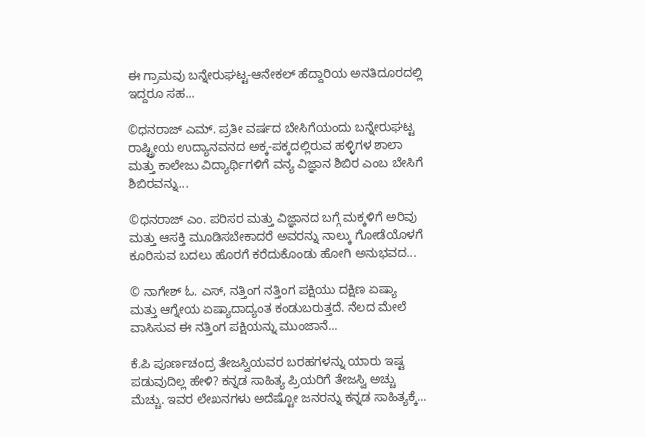ಈ ಗ್ರಾಮವು ಬನ್ನೇರುಘಟ್ಟ-ಆನೇಕಲ್ ಹೆದ್ದಾರಿಯ ಅನತಿದೂರದಲ್ಲಿ ಇದ್ದರೂ ಸಹ...

©ಧನರಾಜ್ ಎಮ್. ಪ್ರತೀ ವರ್ಷದ ಬೇಸಿಗೆಯಂದು ಬನ್ನೇರುಘಟ್ಟ ರಾಷ್ಟ್ರೀಯ ಉದ್ಯಾನವನದ ಅಕ್ಕ-ಪಕ್ಕದಲ್ಲಿರುವ ಹಳ್ಳಿಗಳ ಶಾಲಾ ಮತ್ತು ಕಾಲೇಜು ವಿದ್ಯಾರ್ಥಿಗಳಿಗೆ ವನ್ಯ ವಿಜ್ಞಾನ ಶಿಬಿರ ಎಂಬ ಬೇಸಿಗೆ ಶಿಬಿರವನ್ನು...

©ಧನರಾಜ್ ಎಂ. ಪರಿಸರ ಮತ್ತು ವಿಜ್ಞಾನದ ಬಗ್ಗೆ ಮಕ್ಕಳಿಗೆ ಅರಿವು ಮತ್ತು ಆಸಕ್ತಿ ಮೂಡಿಸಬೇಕಾದರೆ ಅವರನ್ನು ನಾಲ್ಕು ಗೋಡೆಯೊಳಗೆ ಕೂರಿಸುವ ಬದಲು ಹೊರಗೆ ಕರೆದುಕೊಂಡು ಹೋಗಿ ಅನುಭವದ...

© ನಾಗೇಶ್ ಓ. ಎಸ್, ನತ್ತಿಂಗ ನತ್ತಿಂಗ ಪಕ್ಷಿಯು ದಕ್ಷಿಣ ಏಷ್ಯಾ ಮತ್ತು ಆಗ್ನೇಯ ಏಷ್ಯಾದಾದ್ಯಂತ ಕಂಡುಬರುತ್ತದೆ. ನೆಲದ ಮೇಲೆ ವಾಸಿಸುವ ಈ ನತ್ತಿಂಗ ಪಕ್ಷಿಯನ್ನು ಮುಂಜಾನೆ...

ಕೆ.ಪಿ ಪೂರ್ಣಚಂದ್ರ ತೇಜಸ್ವಿಯವರ ಬರಹಗಳನ್ನು ಯಾರು ಇಷ್ಟ ಪಡುವುದಿಲ್ಲ ಹೇಳಿ? ಕನ್ನಡ ಸಾಹಿತ್ಯ ಪ್ರಿಯರಿಗೆ ತೇಜಸ್ವಿ ಅಚ್ಚು ಮೆಚ್ಚು. ಇವರ ಲೇಖನಗಳು ಅದೆಷ್ಟೋ ಜನರನ್ನು ಕನ್ನಡ ಸಾಹಿತ್ಯಕ್ಕೆ...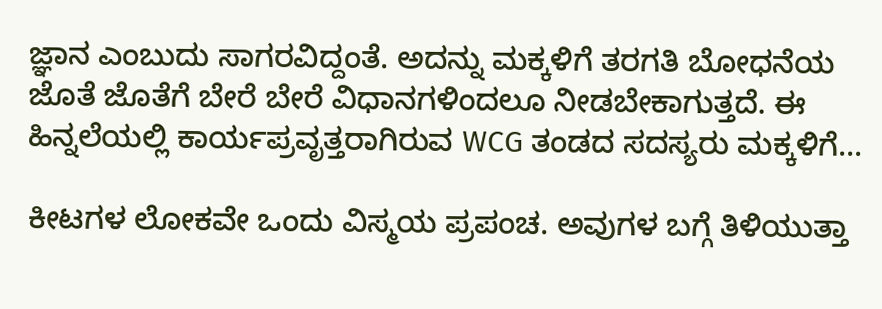ಜ್ಞಾನ ಎಂಬುದು ಸಾಗರವಿದ್ದಂತೆ. ಅದನ್ನು ಮಕ್ಕಳಿಗೆ ತರಗತಿ ಬೋಧನೆಯ ಜೊತೆ ಜೊತೆಗೆ ಬೇರೆ ಬೇರೆ ವಿಧಾನಗಳಿಂದಲೂ ನೀಡಬೇಕಾಗುತ್ತದೆ. ಈ ಹಿನ್ನಲೆಯಲ್ಲಿ ಕಾರ್ಯಪ್ರವೃತ್ತರಾಗಿರುವ WCG ತಂಡದ ಸದಸ್ಯರು ಮಕ್ಕಳಿಗೆ...

ಕೀಟಗಳ ಲೋಕವೇ ಒಂದು ವಿಸ್ಮಯ ಪ್ರಪಂಚ. ಅವುಗಳ ಬಗ್ಗೆ ತಿಳಿಯುತ್ತಾ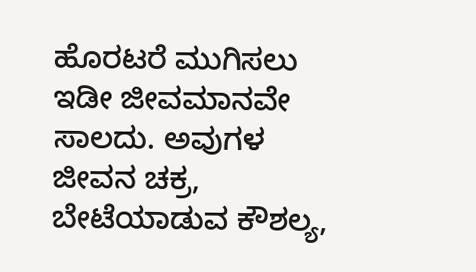ಹೊರಟರೆ ಮುಗಿಸಲು ಇಡೀ ಜೀವಮಾನವೇ ಸಾಲದು. ಅವುಗಳ ಜೀವನ ಚಕ್ರ, ಬೇಟೆಯಾಡುವ ಕೌಶಲ್ಯ,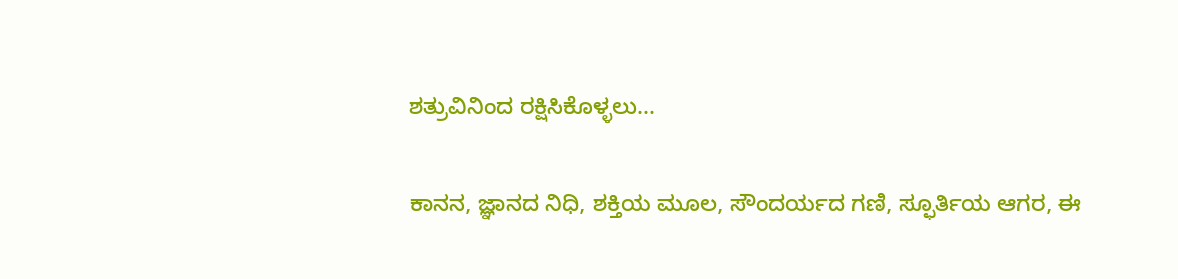ಶತ್ರುವಿನಿಂದ ರಕ್ಷಿಸಿಕೊಳ್ಳಲು...

ಕಾನನ, ಜ್ಞಾನದ ನಿಧಿ, ಶಕ್ತಿಯ ಮೂಲ, ಸೌಂದರ್ಯದ ಗಣಿ, ಸ್ಫೂರ್ತಿಯ ಆಗರ, ಈ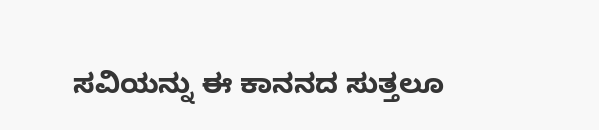ಸವಿಯನ್ನು ಈ ಕಾನನದ ಸುತ್ತಲೂ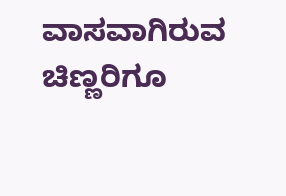ವಾಸವಾಗಿರುವ ಚಿಣ್ಣರಿಗೂ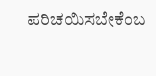ಪರಿಚಯಿಸಬೇಕೆಂಬ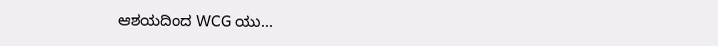ಆಶಯದಿಂದ WCG ಯು...